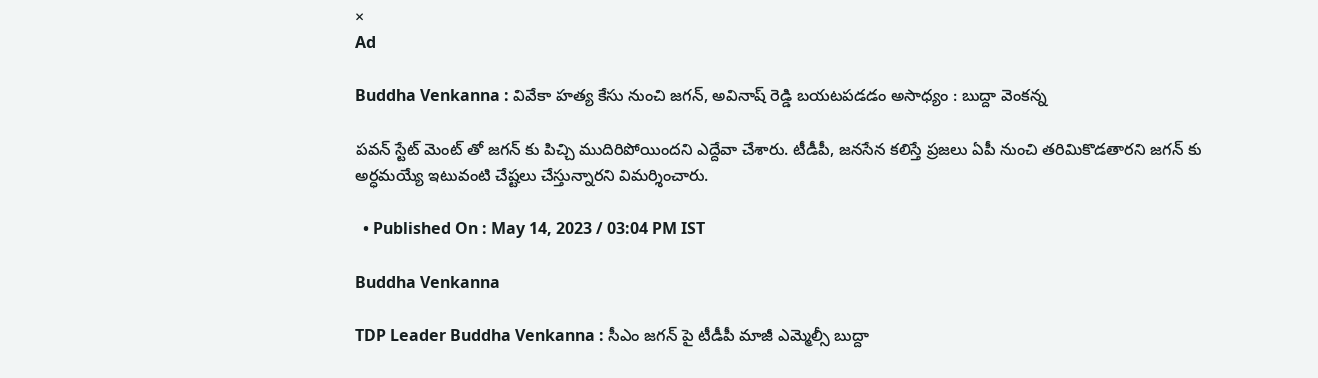×
Ad

Buddha Venkanna : వివేకా హత్య కేసు నుంచి జగన్, అవినాష్ రెడ్డి బయటపడడం అసాధ్యం : బుద్దా వెంకన్న

పవన్ స్టేట్ మెంట్ తో జగన్ కు పిచ్చి ముదిరిపోయిందని ఎద్దేవా చేశారు. టీడీపీ, జనసేన కలిస్తే ప్రజలు ఏపీ నుంచి తరిమికొడతారని జగన్ కు అర్ధమయ్యే ఇటువంటి చేష్టలు చేస్తున్నారని విమర్శించారు.

  • Published On : May 14, 2023 / 03:04 PM IST

Buddha Venkanna

TDP Leader Buddha Venkanna : సీఎం జగన్ పై టీడీపీ మాజీ ఎమ్మెల్సీ బుద్దా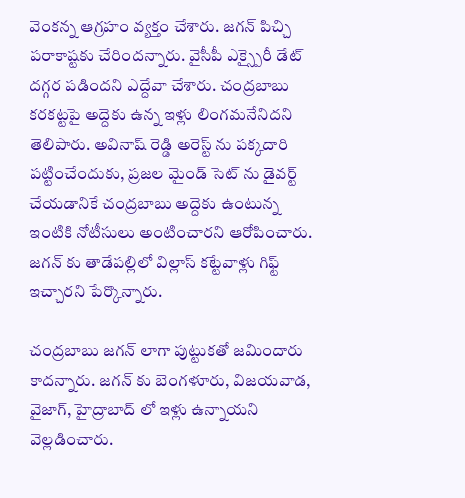వెంకన్న ఆగ్రహం వ్యక్తం చేశారు. జగన్ పిచ్చి పరాకాష్టకు చేరిందన్నారు. వైసీపీ ఎక్స్పైరీ డేట్ దగ్గర పడిందని ఎద్దేవా చేశారు. చంద్రబాబు కరకట్టపై అద్దెకు ఉన్న ఇళ్లు లింగమనేనిదని తెలిపారు. అవినాష్ రెడ్డి అరెస్ట్ ను పక్కదారి పట్టించేందుకు, ప్రజల మైండ్ సెట్ ను డైవర్ట్ చేయడానికే చంద్రబాబు అద్దెకు ఉంటున్న ఇంటికి నోటీసులు అంటించారని ఆరోపించారు. జగన్ కు తాడేపల్లిలో విల్లాస్ కట్టేవాళ్లు గిఫ్ట్ ఇచ్చారని పేర్కొన్నారు.

చంద్రబాబు జగన్ లాగా పుట్టుకతో జమిందారు కాదన్నారు. జగన్ కు బెంగళూరు, విజయవాడ, వైజాగ్, హైద్రాబాద్ లో ఇళ్లు ఉన్నాయని వెల్లడించారు.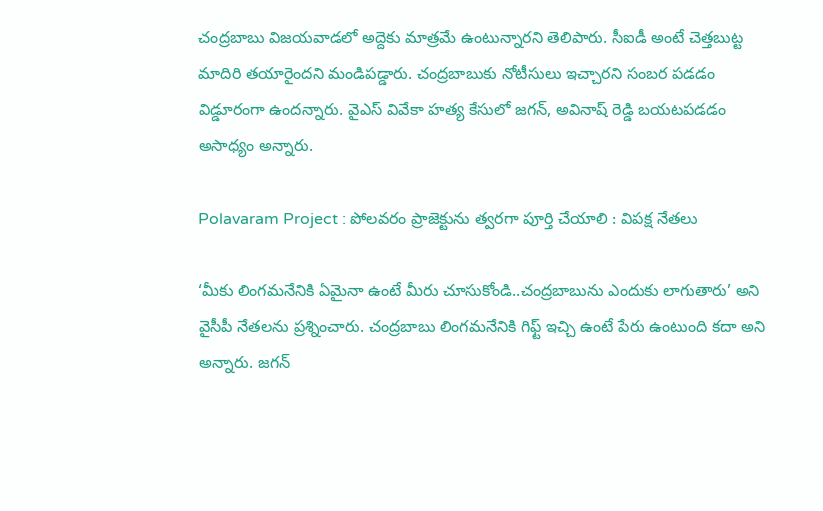చంద్రబాబు విజయవాడలో అద్దెకు మాత్రమే ఉంటున్నారని తెలిపారు. సీఐడీ అంటే చెత్తబుట్ట మాదిరి తయారైందని మండిపడ్డారు. చంద్రబాబుకు నోటీసులు ఇచ్చారని సంబర పడడం విడ్డూరంగా ఉందన్నారు. వైఎస్ వివేకా హత్య కేసులో జగన్, అవినాష్ రెడ్డి బయటపడడం అసాధ్యం అన్నారు.

Polavaram Project : పోలవరం ప్రాజెక్టును త్వరగా పూర్తి చేయాలి : విపక్ష నేతలు

‘మీకు లింగమనేనికి ఏమైనా ఉంటే మీరు చూసుకోండి..చంద్రబాబును ఎందుకు లాగుతారు’ అని వైసీపీ నేతలను ప్రశ్నించారు. చంద్రబాబు లింగమనేనికి గిఫ్ట్ ఇచ్చి ఉంటే పేరు ఉంటుంది కదా అని అన్నారు. జగన్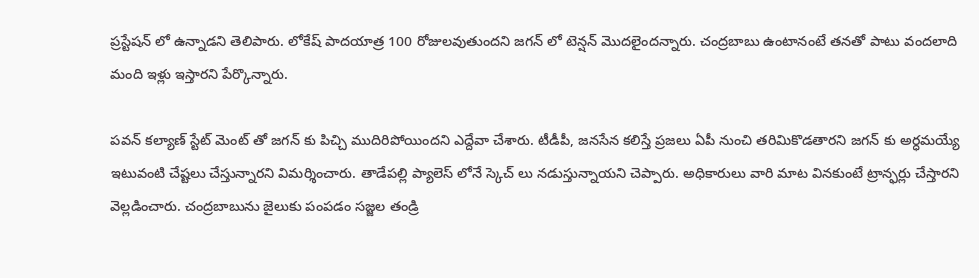ప్రస్టేషన్ లో ఉన్నాడని తెలిపారు. లోకేష్ పాదయాత్ర 100 రోజులవుతుందని జగన్ లో టెన్షన్ మొదలైందన్నారు. చంద్రబాబు ఉంటానంటే తనతో పాటు వందలాది మంది ఇళ్లు ఇస్తారని పేర్కొన్నారు.

పవన్ కల్యాణ్ స్టేట్ మెంట్ తో జగన్ కు పిచ్చి ముదిరిపోయిందని ఎద్దేవా చేశారు. టీడీపీ, జనసేన కలిస్తే ప్రజలు ఏపీ నుంచి తరిమికొడతారని జగన్ కు అర్ధమయ్యే ఇటువంటి చేష్టలు చేస్తున్నారని విమర్శించారు. తాడేపల్లి ప్యాలెస్ లోనే స్కెచ్ లు నడుస్తున్నాయని చెప్పారు. అధికారులు వారి మాట వినకుంటే ట్రాన్ఫర్లు చేస్తారని వెల్లడించారు. చంద్రబాబును జైలుకు పంపడం సజ్జల తండ్రి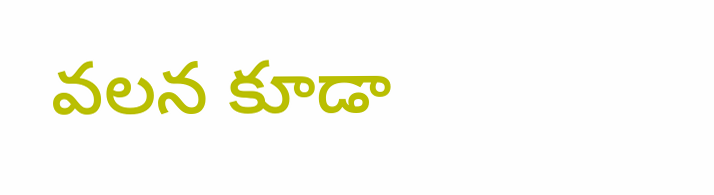వలన కూడా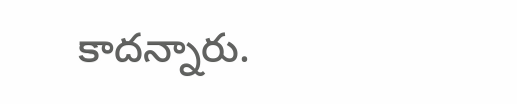కాదన్నారు.